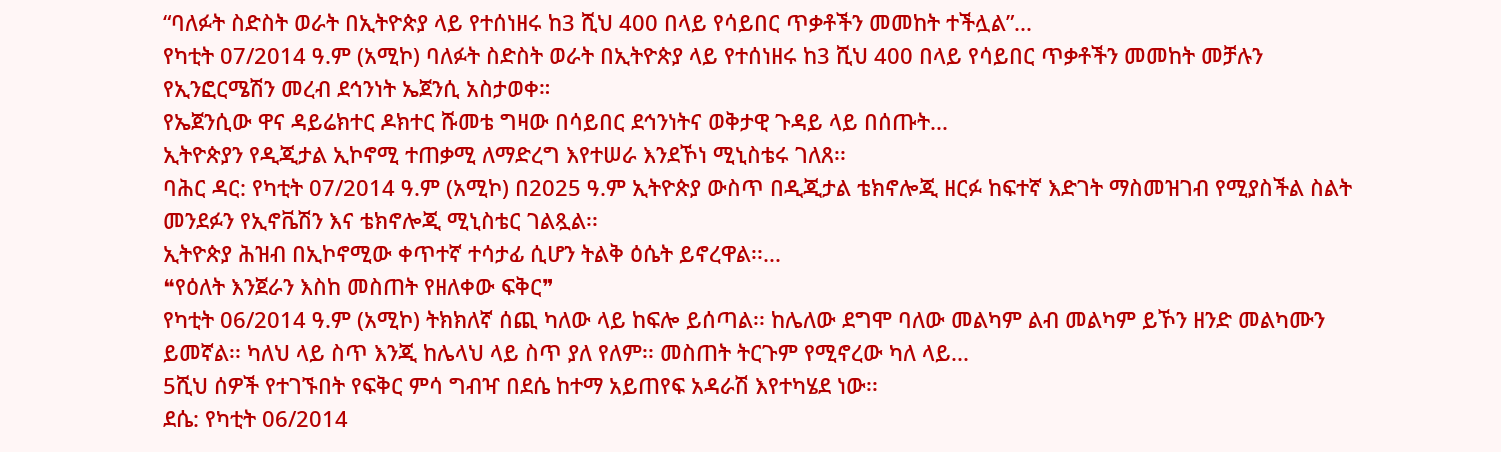“ባለፉት ስድስት ወራት በኢትዮጵያ ላይ የተሰነዘሩ ከ3 ሺህ 400 በላይ የሳይበር ጥቃቶችን መመከት ተችሏል”...
የካቲት 07/2014 ዓ.ም (አሚኮ) ባለፉት ስድስት ወራት በኢትዮጵያ ላይ የተሰነዘሩ ከ3 ሺህ 400 በላይ የሳይበር ጥቃቶችን መመከት መቻሉን የኢንፎርሜሽን መረብ ደኅንነት ኤጀንሲ አስታወቀ።
የኤጀንሲው ዋና ዳይሬክተር ዶክተር ሹመቴ ግዛው በሳይበር ደኅንነትና ወቅታዊ ጉዳይ ላይ በሰጡት...
ኢትዮጵያን የዲጂታል ኢኮኖሚ ተጠቃሚ ለማድረግ እየተሠራ እንደኾነ ሚኒስቴሩ ገለጸ፡፡
ባሕር ዳር: የካቲት 07/2014 ዓ.ም (አሚኮ) በ2025 ዓ.ም ኢትዮጵያ ውስጥ በዲጂታል ቴክኖሎጂ ዘርፉ ከፍተኛ እድገት ማስመዝገብ የሚያስችል ስልት መንደፉን የኢኖቬሽን እና ቴክኖሎጂ ሚኒስቴር ገልጿል፡፡
ኢትዮጵያ ሕዝብ በኢኮኖሚው ቀጥተኛ ተሳታፊ ሲሆን ትልቅ ዕሴት ይኖረዋል፡፡...
❝የዕለት እንጀራን እስከ መስጠት የዘለቀው ፍቅር❞
የካቲት 06/2014 ዓ.ም (አሚኮ) ትክክለኛ ሰጪ ካለው ላይ ከፍሎ ይሰጣል፡፡ ከሌለው ደግሞ ባለው መልካም ልብ መልካም ይኾን ዘንድ መልካሙን ይመኛል፡፡ ካለህ ላይ ስጥ እንጂ ከሌላህ ላይ ስጥ ያለ የለም፡፡ መስጠት ትርጉም የሚኖረው ካለ ላይ...
5ሺህ ሰዎች የተገኙበት የፍቅር ምሳ ግብዣ በደሴ ከተማ አይጠየፍ አዳራሽ እየተካሄደ ነው፡፡
ደሴ: የካቲት 06/2014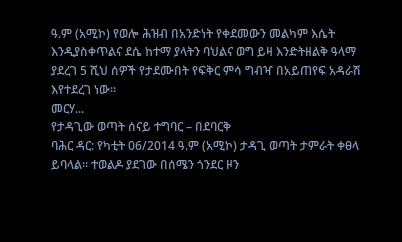ዓ.ም (አሚኮ) የወሎ ሕዝብ በአንድነት የቀደመውን መልካም እሴት እንዲያስቀጥልና ደሴ ከተማ ያላትን ባህልና ወግ ይዛ እንድትዘልቅ ዓላማ ያደረገ 5 ሺህ ሰዎች የታደሙበት የፍቅር ምሳ ግብዣ በአይጠየፍ አዳራሽ እየተደረገ ነው፡፡
መርሃ...
የታዳጊው ወጣት ሰናይ ተግባር – በደባርቅ
ባሕር ዳር: የካቲት 06/2014 ዓ.ም (አሚኮ) ታዳጊ ወጣት ታምራት ቀፀላ ይባላል። ተወልዶ ያደገው በሰሜን ጎንደር ዞን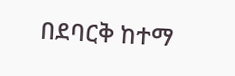በደባርቅ ከተማ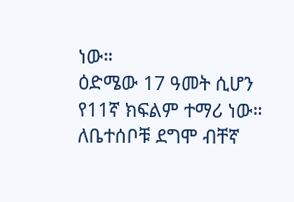ነው።
ዕድሜው 17 ዓመት ሲሆን የ11ኛ ክፍልም ተማሪ ነው። ለቤተሰቦቹ ደግሞ ብቸኛ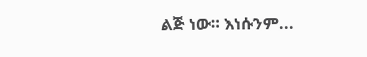ልጅ ነው። እነሱንም...